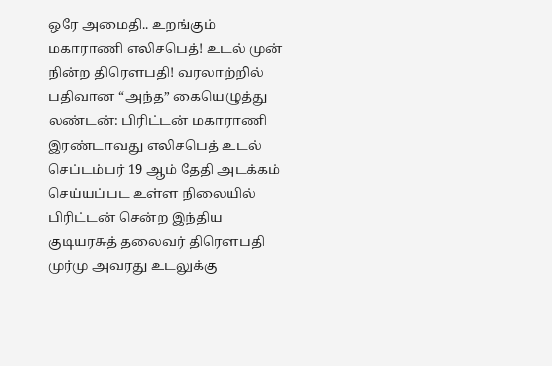ஒரே அமைதி.. உறங்கும் மகாராணி எலிசபெத்! உடல் முன் நின்ற திரௌபதி! வரலாற்றில் பதிவான “அந்த” கையெழுத்து
லண்டன்: பிரிட்டன் மகாராணி இரண்டாவது எலிசபெத் உடல் செப்டம்பர் 19 ஆம் தேதி அடக்கம் செய்யப்பட உள்ள நிலையில் பிரிட்டன் சென்ற இந்திய குடியரசுத் தலைவர் திரௌபதி முர்மு அவரது உடலுக்கு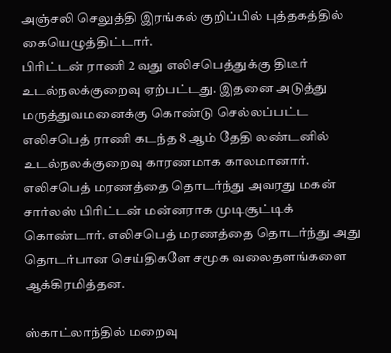அஞ்சலி செலுத்தி இரங்கல் குறிப்பில் புத்தகத்தில் கையெழுத்திட்டார்.
பிரிட்டன் ராணி 2 வது எலிசபெத்துக்கு திடீர் உடல்நலக்குறைவு ஏற்பட்டது. இதனை அடுத்து மருத்துவமனைக்கு கொண்டு செல்லப்பட்ட எலிசபெத் ராணி கடந்த 8 ஆம் தேதி லண்டனில் உடல்நலக்குறைவு காரணமாக காலமானார்.
எலிசபெத் மரணத்தை தொடர்ந்து அவரது மகன் சார்லஸ் பிரிட்டன் மன்னராக முடிசூட்டிக் கொண்டார். எலிசபெத் மரணத்தை தொடர்ந்து அது தொடர்பான செய்திகளே சமூக வலைதளங்களை ஆக்கிரமித்தன.

ஸ்காட்லாந்தில் மறைவு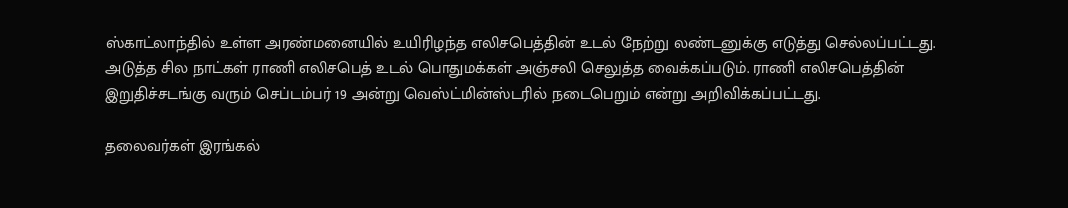ஸ்காட்லாந்தில் உள்ள அரண்மனையில் உயிரிழந்த எலிசபெத்தின் உடல் நேற்று லண்டனுக்கு எடுத்து செல்லப்பட்டது. அடுத்த சில நாட்கள் ராணி எலிசபெத் உடல் பொதுமக்கள் அஞ்சலி செலுத்த வைக்கப்படும். ராணி எலிசபெத்தின் இறுதிச்சடங்கு வரும் செப்டம்பர் 19 அன்று வெஸ்ட்மின்ஸ்டரில் நடைபெறும் என்று அறிவிக்கப்பட்டது.

தலைவர்கள் இரங்கல்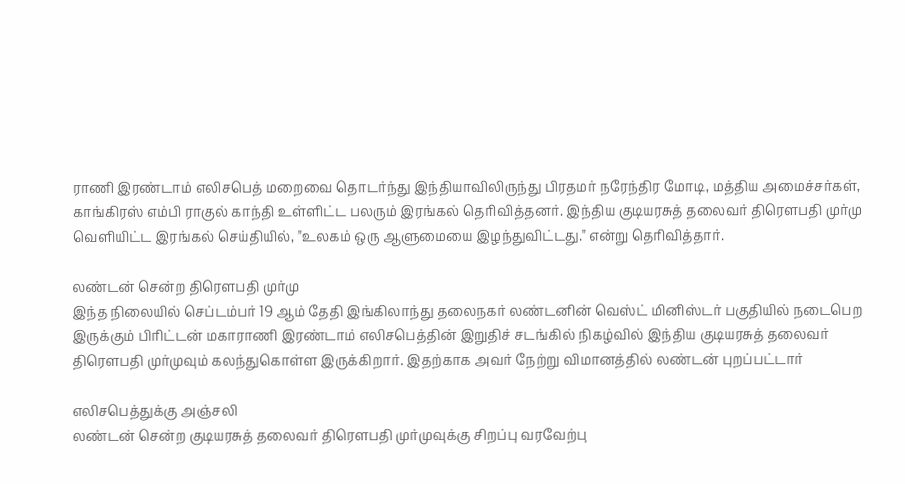ராணி இரண்டாம் எலிசபெத் மறைவை தொடர்ந்து இந்தியாவிலிருந்து பிரதமர் நரேந்திர மோடி, மத்திய அமைச்சர்கள், காங்கிரஸ் எம்பி ராகுல் காந்தி உள்ளிட்ட பலரும் இரங்கல் தெரிவித்தனர். இந்திய குடியரசுத் தலைவர் திரௌபதி முர்மு வெளியிட்ட இரங்கல் செய்தியில், "உலகம் ஒரு ஆளுமையை இழந்துவிட்டது." என்று தெரிவித்தார்.

லண்டன் சென்ற திரௌபதி முர்மு
இந்த நிலையில் செப்டம்பர் 19 ஆம் தேதி இங்கிலாந்து தலைநகர் லண்டனின் வெஸ்ட் மினிஸ்டர் பகுதியில் நடைபெற இருக்கும் பிரிட்டன் மகாராணி இரண்டாம் எலிசபெத்தின் இறுதிச் சடங்கில் நிகழ்வில் இந்திய குடியரசுத் தலைவர் திரௌபதி முர்முவும் கலந்துகொள்ள இருக்கிறார். இதற்காக அவர் நேற்று விமானத்தில் லண்டன் புறப்பட்டார்

எலிசபெத்துக்கு அஞ்சலி
லண்டன் சென்ற குடியரசுத் தலைவர் திரௌபதி முர்முவுக்கு சிறப்பு வரவேற்பு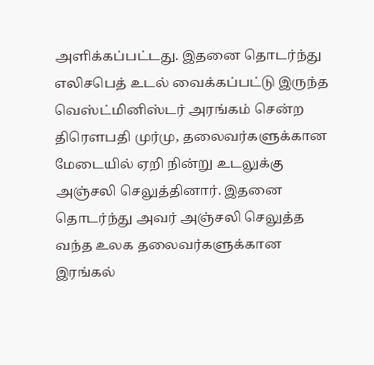அளிக்கப்பட்டது. இதனை தொடர்ந்து எலிசபெத் உடல் வைக்கப்பட்டு இருந்த வெஸ்ட்மினிஸ்டர் அரங்கம் சென்ற திரௌபதி முர்மு, தலைவர்களுக்கான மேடையில் ஏறி நின்று உடலுக்கு அஞ்சலி செலுத்தினார். இதனை தொடர்ந்து அவர் அஞ்சலி செலுத்த வந்த உலக தலைவர்களுக்கான இரங்கல்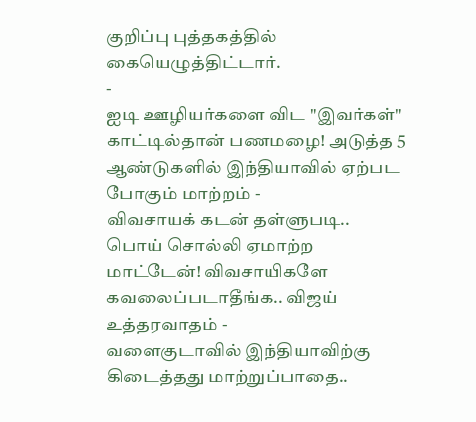குறிப்பு புத்தகத்தில் கையெழுத்திட்டார்.
-
ஐடி ஊழியர்களை விட "இவர்கள்" காட்டில்தான் பணமழை! அடுத்த 5 ஆண்டுகளில் இந்தியாவில் ஏற்பட போகும் மாற்றம் -
விவசாயக் கடன் தள்ளுபடி.. பொய் சொல்லி ஏமாற்ற மாட்டேன்! விவசாயிகளே கவலைப்படாதீங்க.. விஜய் உத்தரவாதம் -
வளைகுடாவில் இந்தியாவிற்கு கிடைத்தது மாற்றுப்பாதை..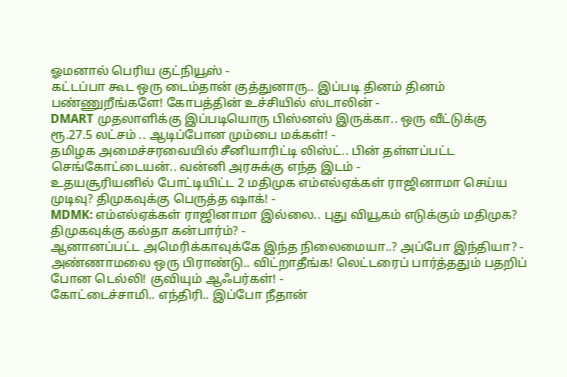ஓமனால் பெரிய குட்நியூஸ் -
கட்டப்பா கூட ஒரு டைம்தான் குத்துனாரு.. இப்படி தினம் தினம் பண்ணுறீங்களே! கோபத்தின் உச்சியில் ஸ்டாலின் -
DMART முதலாளிக்கு இப்படியொரு பிஸ்னஸ் இருக்கா.. ஒரு வீட்டுக்கு ரூ.27.5 லட்சம் .. ஆடிப்போன மும்பை மக்கள்! -
தமிழக அமைச்சரவையில் சீனியாரிட்டி லிஸ்ட்.. பின் தள்ளப்பட்ட செங்கோட்டையன்.. வன்னி அரசுக்கு எந்த இடம் -
உதயசூரியனில் போட்டியிட்ட 2 மதிமுக எம்எல்ஏக்கள் ராஜினாமா செய்ய முடிவு? திமுகவுக்கு பெருத்த ஷாக்! -
MDMK: எம்எல்ஏக்கள் ராஜினாமா இல்லை.. புது வியூகம் எடுக்கும் மதிமுக? திமுகவுக்கு கல்தா கன்பார்ம்? -
ஆனானப்பட்ட அமெரிக்காவுக்கே இந்த நிலைமையா..? அப்போ இந்தியா? -
அண்ணாமலை ஒரு பிராண்டு.. விட்றாதீங்க! லெட்டரைப் பார்த்ததும் பதறிப் போன டெல்லி! குவியும் ஆஃபர்கள்! -
கோட்டைச்சாமி.. எந்திரி.. இப்போ நீதான்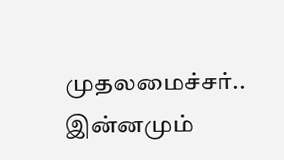முதலமைச்சர்.. இன்னமும்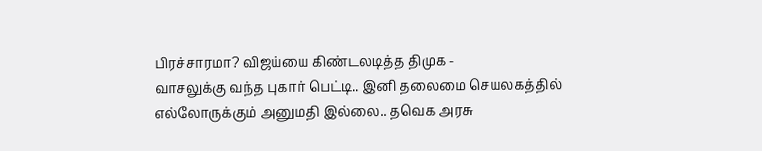பிரச்சாரமா? விஜய்யை கிண்டலடித்த திமுக -
வாசலுக்கு வந்த புகார் பெட்டி.. இனி தலைமை செயலகத்தில் எல்லோருக்கும் அனுமதி இல்லை.. தவெக அரசு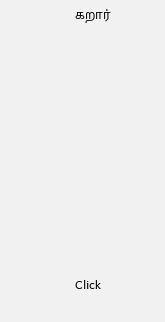கறார்












Click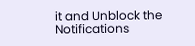it and Unblock the Notifications